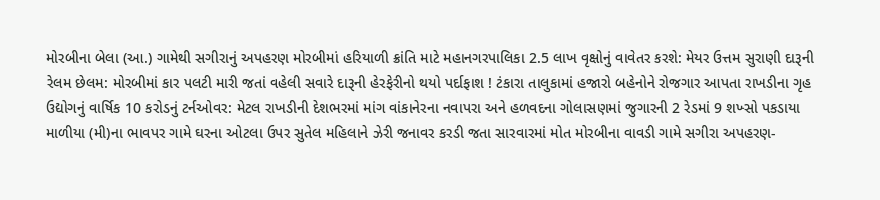મોરબીના બેલા (આ.) ગામેથી સગીરાનું અપહરણ મોરબીમાં હરિયાળી ક્રાંતિ માટે મહાનગરપાલિકા 2.5 લાખ વૃક્ષોનું વાવેતર કરશે: મેયર ઉત્તમ સુરાણી દારૂની રેલમ છેલમ: મોરબીમાં કાર પલટી મારી જતાં વહેલી સવારે દારૂની હેરફેરીનો થયો પર્દાફાશ ! ટંકારા તાલુકામાં હજારો બહેનોને રોજગાર આપતા રાખડીના ગૃહ ઉદ્યોગનું વાર્ષિક 10 કરોડનું ટર્નઓવર: મેટલ રાખડીની દેશભરમાં માંગ વાંકાનેરના નવાપરા અને હળવદના ગોલાસણમાં જુગારની 2 રેડમાં 9 શખ્સો પકડાયા માળીયા (મી)ના ભાવપર ગામે ઘરના ઓટલા ઉપર સુતેલ મહિલાને ઝેરી જનાવર કરડી જતા સારવારમાં મોત મોરબીના વાવડી ગામે સગીરા અપહરણ-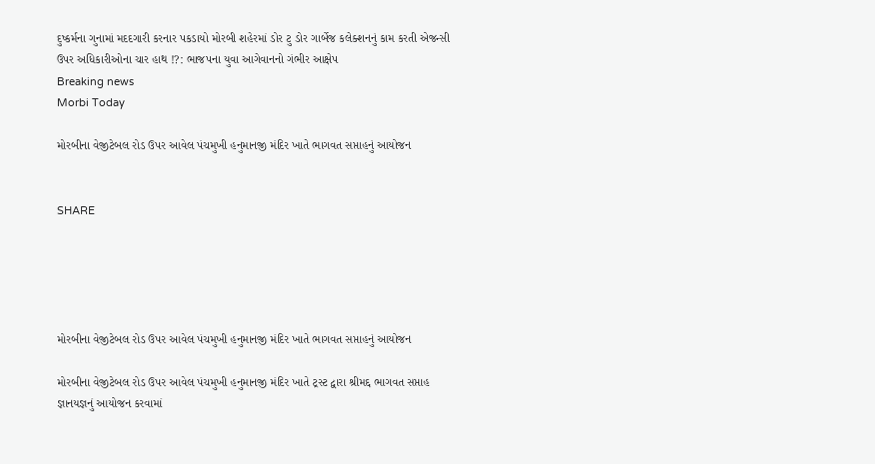દુષ્કર્મના ગુનામાં મદદગારી કરનાર પકડાયો મોરબી શહેરમાં ડોર ટુ ડોર ગાર્બેજ કલેક્શનનું કામ કરતી એજન્સી ઉપર અધિકારીઓના ચાર હાથ !?: ભાજપના યુવા આગેવાનનો ગંભીર આક્ષેપ
Breaking news
Morbi Today

મોરબીના વેજીટેબલ રોડ ઉપર આવેલ પંચમુખી હનુમાનજી મંદિર ખાતે ભાગવત સપ્તાહનું આયોજન


SHARE





મોરબીના વેજીટેબલ રોડ ઉપર આવેલ પંચમુખી હનુમાનજી મંદિર ખાતે ભાગવત સપ્તાહનું આયોજન

મોરબીના વેજીટેબલ રોડ ઉપર આવેલ પંચમુખી હનુમાનજી મંદિર ખાતે ટ્રસ્ટ દ્વારા શ્રીમદ્દ ભાગવત સપ્તાહ જ્ઞાનયજ્ઞનું આયોજન કરવામાં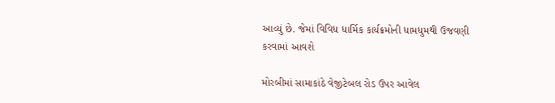આવ્યું છે. જેમાં વિવિધ ધાર્મિક કાર્યક્રમોની ધામધુમથી ઉજવણી કરવામાં આવશે

મોરબીમાં સામાકાંઠે વેજીટેબલ રોડ ઉપર આવેલ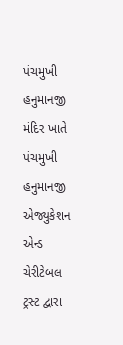પંચમુખી હનુમાનજી મંદિર ખાતે પંચમુખી હનુમાનજી એજ્યુકેશન એન્ડ ચેરીટેબલ ટ્રસ્ટ દ્વારા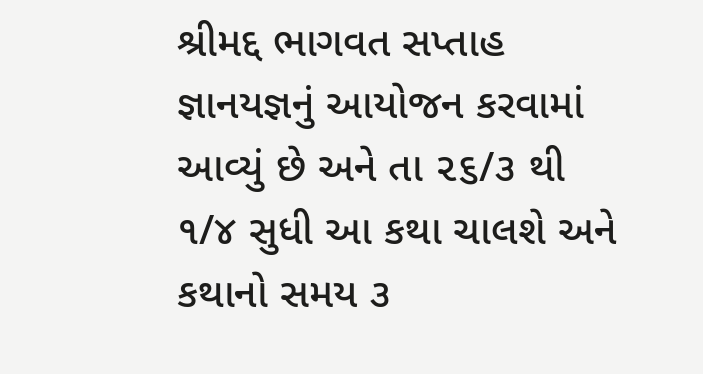શ્રીમદ્દ ભાગવત સપ્તાહ જ્ઞાનયજ્ઞનું આયોજન કરવામાં આવ્યું છે અને તા ૨૬/૩ થી ૧/૪ સુધી આ કથા ચાલશે અને કથાનો સમય ૩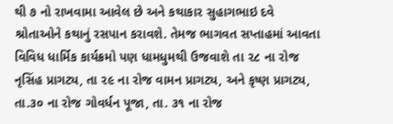થી ૭ નો રાખવામા આવેલ છે અને કથાકાર સુહાગભાઇ દવે શ્રોતાઓને કથાનું રસપાન કરાવશે. તેમજ ભાગવત સપ્તાહમાં આવતા વિવિધ ધાર્મિક કાર્યક્રમો પણ ધામધુમથી ઉજવાશે તા ૨૮ ના રોજ નૃસિંહ પ્રાગટ્ય, તા ૨૯ ના રોજ વામન પ્રાગટ્ય, અને કૃષ્ણ પ્રાગટ્ય, તા.૩૦ ના રોજ ગોવર્ધન પૂજા, તા. ૩૧ ના રોજ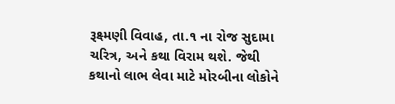રૂક્ષ્મણી વિવાહ, તા.૧ ના રોજ સુદામા ચરિત્ર, અને કથા વિરામ થશે. જેથી કથાનો લાભ લેવા માટે મોરબીના લોકોને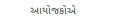આયોજકોએ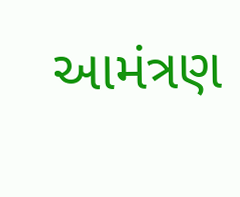આમંત્રણ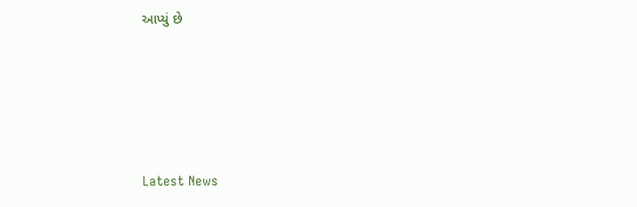આપ્યું છે






Latest News